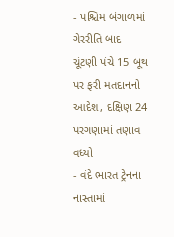- પશ્ચિમ બંગાળમાં ગેરરીતિ બાદ ચૂંટણી પંચે 15 બૂથ પર ફરી મતદાનનો આદેશ, દક્ષિણ 24 પરગણામાં તણાવ વધ્યો
- વંદે ભારત ટ્રેનના નાસ્તામાં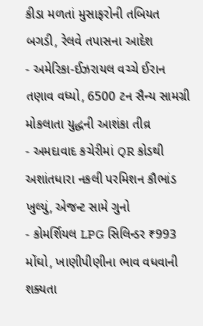કીડા મળતાં મુસાફરોની તબિયત બગડી, રેલવે તપાસના આદેશ
- અમેરિકા-ઈઝરાયલ વચ્ચે ઈરાન તણાવ વધ્યો, 6500 ટન સૈન્ય સામગ્રી મોકલાતા યુદ્ધની આશંકા તીવ્ર
- અમદાવાદ કચેરીમાં QR કોડથી અશાંતધારા નકલી પરમિશન કૌભાંડ ખુલ્યું, એજન્ટ સામે ગુનો
- કોમર્શિયલ LPG સિલિન્ડર ₹993 મોંઘો, ખાણીપીણીના ભાવ વધવાની શક્યતા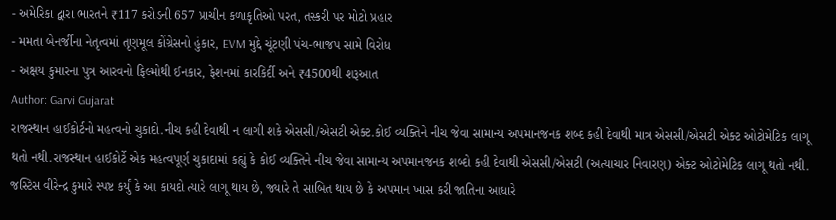- અમેરિકા દ્વારા ભારતને ₹117 કરોડની 657 પ્રાચીન કળાકૃતિઓ પરત, તસ્કરી પર મોટો પ્રહાર
- મમતા બેનર્જીના નેતૃત્વમાં તૃણમૂલ કોંગ્રેસનો હુંકાર, EVM મુદ્દે ચૂંટણી પંચ-ભાજપ સામે વિરોધ
- અક્ષય કુમારના પુત્ર આરવનો ફિલ્મોથી ઈનકાર, ફેશનમાં કારકિર્દી અને ₹4500થી શરૂઆત
Author: Garvi Gujarat
રાજસ્થાન હાઈકોર્ટનો મહત્વનો ચુકાદો.નીચ કહી દેવાથી ન લાગી શકે એસસી/એસટી એક્ટ.કોઈ વ્યક્તિને નીચ જેવા સામાન્ય અપમાનજનક શબ્દ કહી દેવાથી માત્ર એસસી/એસટી એક્ટ ઓટોમેટિક લાગૂ થતો નથી.રાજસ્થાન હાઈકોર્ટે એક મહત્વપૂર્ણ ચુકાદામાં કહ્યું કે કોઈ વ્યક્તિને નીચ જેવા સામાન્ય અપમાનજનક શબ્દો કહી દેવાથી એસસી/એસટી (અત્યાચાર નિવારણ) એક્ટ ઓટોમેટિક લાગૂ થતો નથી. જસ્ટિસ વીરેન્દ્ર કુમારે સ્પષ્ટ કર્યું કે આ કાયદો ત્યારે લાગૂ થાય છે, જ્યારે તે સાબિત થાય છે કે અપમાન ખાસ કરી જાતિના આધારે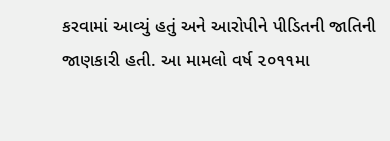કરવામાં આવ્યું હતું અને આરોપીને પીડિતની જાતિની જાણકારી હતી. આ મામલો વર્ષ ૨૦૧૧મા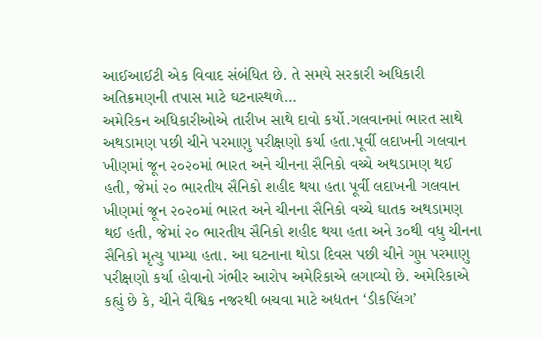આઈઆઈટી એક વિવાદ સંબંધિત છે. તે સમયે સરકારી અધિકારી અતિક્રમણની તપાસ માટે ઘટનાસ્થળે…
અમેરિકન અધિકારીઓએ તારીખ સાથે દાવો કર્યો.ગલવાનમાં ભારત સાથે અથડામણ પછી ચીને પરમાણુ પરીક્ષણો કર્યા હતા.પૂર્વી લદાખની ગલવાન ખીણમાં જૂન ૨૦૨૦માં ભારત અને ચીનના સૈનિકો વચ્ચે અથડામણ થઈ હતી, જેમાં ૨૦ ભારતીય સૈનિકો શહીદ થયા હતા પૂર્વી લદાખની ગલવાન ખીણમાં જૂન ૨૦૨૦માં ભારત અને ચીનના સૈનિકો વચ્ચે ઘાતક અથડામણ થઈ હતી, જેમાં ૨૦ ભારતીય સૈનિકો શહીદ થયા હતા અને ૩૦થી વધુ ચીનના સૈનિકો મૃત્યુ પામ્યા હતા. આ ઘટનાના થોડા દિવસ પછી ચીને ગુપ્ત પરમાણુ પરીક્ષણો કર્યા હોવાનો ગંભીર આરોપ અમેરિકાએ લગાવ્યો છે. અમેરિકાએ કહ્યું છે કે, ચીને વૈશ્વિક નજરથી બચવા માટે અદ્યતન ‘ડીકપ્લિંગ’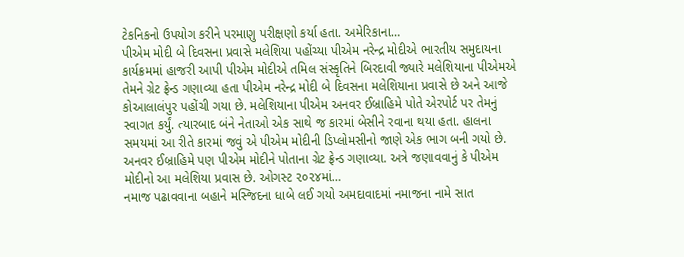ટેકનિકનો ઉપયોગ કરીને પરમાણુ પરીક્ષણો કર્યા હતા. અમેરિકાના…
પીએમ મોદી બે દિવસના પ્રવાસે મલેશિયા પહોંચ્યા પીએમ નરેન્દ્ર મોદીએ ભારતીય સમુદાયના કાર્યક્રમમાં હાજરી આપી પીએમ મોદીએ તમિલ સંસ્કૃતિને બિરદાવી જ્યારે મલેશિયાના પીએમએ તેમને ગ્રેટ ફ્રેન્ડ ગણાવ્યા હતા પીએમ નરેન્દ્ર મોદી બે દિવસના મલેશિયાના પ્રવાસે છે અને આજે કોઆલાલંપુર પહોંચી ગયા છે. મલેશિયાના પીએમ અનવર ઈબ્રાહિમે પોતે એરપોર્ટ પર તેમનું સ્વાગત કર્યું. ત્યારબાદ બંને નેતાઓ એક સાથે જ કારમાં બેસીને રવાના થયા હતા. હાલના સમયમાં આ રીતે કારમાં જવું એ પીએમ મોદીની ડિપ્લોમસીનો જાણે એક ભાગ બની ગયો છે. અનવર ઈબ્રાહિમે પણ પીએમ મોદીને પોતાના ગ્રેટ ફ્રેન્ડ ગણાવ્યા. અત્રે જણાવવાનું કે પીએમ મોદીનો આ મલેશિયા પ્રવાસ છે. ઓગસ્ટ ૨૦૨૪માં…
નમાજ પઢાવવાના બહાને મસ્જિદના ધાબે લઈ ગયો અમદાવાદમાં નમાજના નામે સાત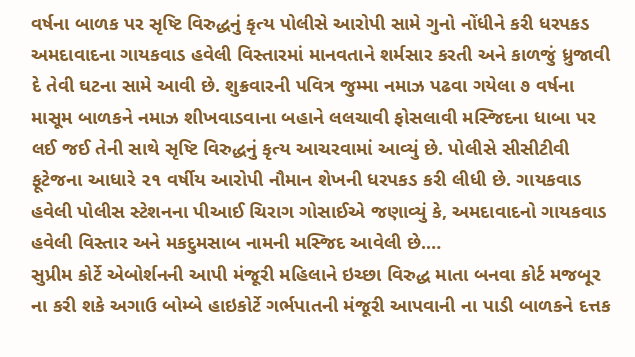વર્ષના બાળક પર સૃષ્ટિ વિરુદ્ધનું કૃત્ય પોલીસે આરોપી સામે ગુનો નોંધીને કરી ધરપકડ અમદાવાદના ગાયકવાડ હવેલી વિસ્તારમાં માનવતાને શર્મસાર કરતી અને કાળજું ધ્રુજાવી દે તેવી ઘટના સામે આવી છે. શુક્રવારની પવિત્ર જુમ્મા નમાઝ પઢવા ગયેલા ૭ વર્ષના માસૂમ બાળકને નમાઝ શીખવાડવાના બહાને લલચાવી ફોસલાવી મસ્જિદના ધાબા પર લઈ જઈ તેની સાથે સૃષ્ટિ વિરુદ્ધનું કૃત્ય આચરવામાં આવ્યું છે. પોલીસે સીસીટીવી ફૂટેજના આધારે ૨૧ વર્ષીય આરોપી નૌમાન શેખની ધરપકડ કરી લીધી છે. ગાયકવાડ હવેલી પોલીસ સ્ટેશનના પીઆઈ ચિરાગ ગોસાઈએ જણાવ્યું કે, અમદાવાદનો ગાયકવાડ હવેલી વિસ્તાર અને મકદુમસાબ નામની મસ્જિદ આવેલી છે.…
સુપ્રીમ કોર્ટે એબોર્શનની આપી મંજૂરી મહિલાને ઇચ્છા વિરુદ્ધ માતા બનવા કોર્ટ મજબૂર ના કરી શકે અગાઉ બોમ્બે હાઇકોર્ટે ગર્ભપાતની મંજૂરી આપવાની ના પાડી બાળકને દત્તક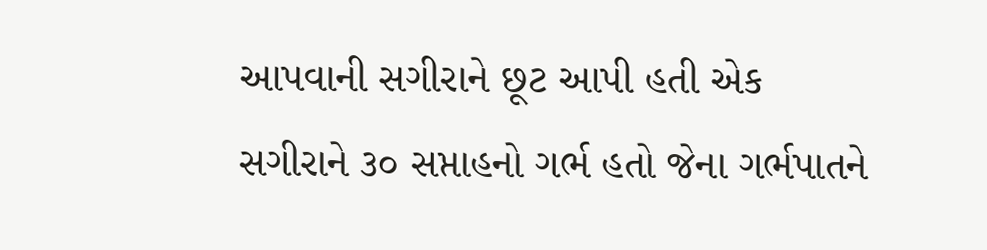આપવાની સગીરાને છૂટ આપી હતી એક સગીરાને ૩૦ સપ્તાહનો ગર્ભ હતો જેના ગર્ભપાતને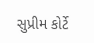સુપ્રીમ કોર્ટે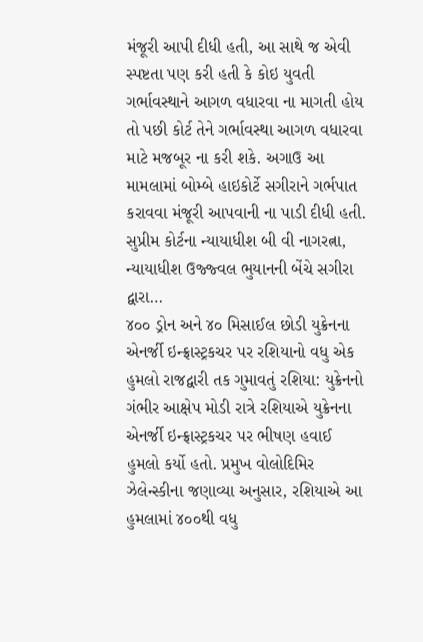મંજૂરી આપી દીધી હતી, આ સાથે જ એવી સ્પષ્ટતા પણ કરી હતી કે કોઇ યુવતી ગર્ભાવસ્થાને આગળ વધારવા ના માગતી હોય તો પછી કોર્ટ તેને ગર્ભાવસ્થા આગળ વધારવા માટે મજબૂર ના કરી શકે. અગાઉ આ મામલામાં બોમ્બે હાઇકોર્ટે સગીરાને ગર્ભપાત કરાવવા મંજૂરી આપવાની ના પાડી દીધી હતી. સુપ્રીમ કોર્ટના ન્યાયાધીશ બી વી નાગરત્ના, ન્યાયાધીશ ઉજ્જ્વલ ભુયાનની બેંચે સગીરા દ્વારા…
૪૦૦ ડ્રોન અને ૪૦ મિસાઈલ છોડી યુક્રેનના એનર્જી ઇન્ફ્રાસ્ટ્રકચર પર રશિયાનો વધુ એક હુમલો રાજદ્વારી તક ગુમાવતું રશિયા: યુક્રેનનો ગંભીર આક્ષેપ મોડી રાત્રે રશિયાએ યુક્રેનના એનર્જી ઇન્ફ્રાસ્ટ્રકચર પર ભીષણ હવાઈ હુમલો કર્યો હતો. પ્રમુખ વોલોદિમિર ઝેલેન્સ્કીના જણાવ્યા અનુસાર, રશિયાએ આ હુમલામાં ૪૦૦થી વધુ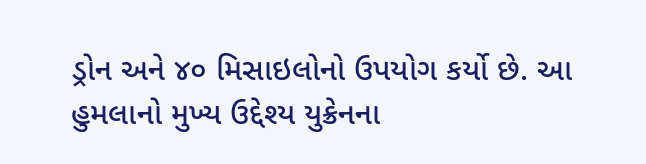ડ્રોન અને ૪૦ મિસાઇલોનો ઉપયોગ કર્યો છે. આ હુમલાનો મુખ્ય ઉદ્દેશ્ય યુક્રેનના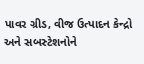પાવર ગ્રીડ, વીજ ઉત્પાદન કેન્દ્રો અને સબસ્ટેશનોને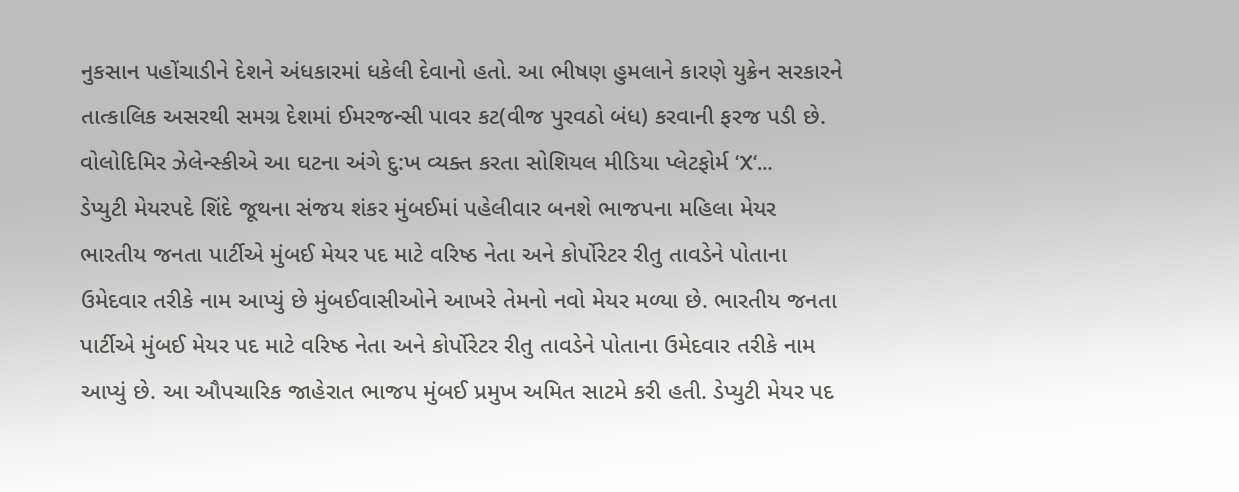નુકસાન પહોંચાડીને દેશને અંધકારમાં ધકેલી દેવાનો હતો. આ ભીષણ હુમલાને કારણે યુક્રેન સરકારને તાત્કાલિક અસરથી સમગ્ર દેશમાં ઈમરજન્સી પાવર કટ(વીજ પુરવઠો બંધ) કરવાની ફરજ પડી છે. વોલોદિમિર ઝેલેન્સ્કીએ આ ઘટના અંગે દુ:ખ વ્યક્ત કરતા સોશિયલ મીડિયા પ્લેટફોર્મ ‘X‘…
ડેપ્યુટી મેયરપદે શિંદે જૂથના સંજય શંકર મુંબઈમાં પહેલીવાર બનશે ભાજપના મહિલા મેયર ભારતીય જનતા પાર્ટીએ મુંબઈ મેયર પદ માટે વરિષ્ઠ નેતા અને કોર્પોરેટર રીતુ તાવડેને પોતાના ઉમેદવાર તરીકે નામ આપ્યું છે મુંબઈવાસીઓને આખરે તેમનો નવો મેયર મળ્યા છે. ભારતીય જનતા પાર્ટીએ મુંબઈ મેયર પદ માટે વરિષ્ઠ નેતા અને કોર્પોરેટર રીતુ તાવડેને પોતાના ઉમેદવાર તરીકે નામ આપ્યું છે. આ ઔપચારિક જાહેરાત ભાજપ મુંબઈ પ્રમુખ અમિત સાટમે કરી હતી. ડેપ્યુટી મેયર પદ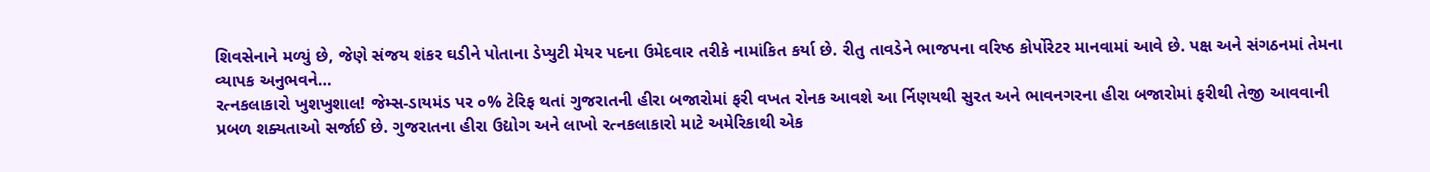શિવસેનાને મળ્યું છે, જેણે સંજય શંકર ઘડીને પોતાના ડેપ્યુટી મેયર પદના ઉમેદવાર તરીકે નામાંકિત કર્યા છે. રીતુ તાવડેને ભાજપના વરિષ્ઠ કોર્પોરેટર માનવામાં આવે છે. પક્ષ અને સંગઠનમાં તેમના વ્યાપક અનુભવને…
રત્નકલાકારો ખુશખુશાલ! જેમ્સ-ડાયમંડ પર ૦% ટેરિફ થતાં ગુજરાતની હીરા બજારોમાં ફરી વખત રોનક આવશે આ ર્નિણયથી સુરત અને ભાવનગરના હીરા બજારોમાં ફરીથી તેજી આવવાની પ્રબળ શક્યતાઓ સર્જાઈ છે. ગુજરાતના હીરા ઉદ્યોગ અને લાખો રત્નકલાકારો માટે અમેરિકાથી એક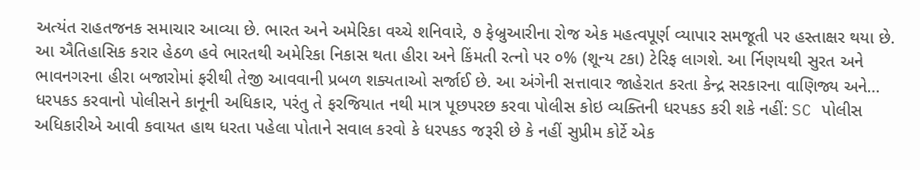અત્યંત રાહતજનક સમાચાર આવ્યા છે. ભારત અને અમેરિકા વચ્ચે શનિવારે, ૭ ફેબ્રુઆરીના રોજ એક મહત્વપૂર્ણ વ્યાપાર સમજૂતી પર હસ્તાક્ષર થયા છે. આ ઐતિહાસિક કરાર હેઠળ હવે ભારતથી અમેરિકા નિકાસ થતા હીરા અને કિંમતી રત્નો પર ૦% (શૂન્ય ટકા) ટેરિફ લાગશે. આ ર્નિણયથી સુરત અને ભાવનગરના હીરા બજારોમાં ફરીથી તેજી આવવાની પ્રબળ શક્યતાઓ સર્જાઈ છે. આ અંગેની સત્તાવાર જાહેરાત કરતા કેન્દ્ર સરકારના વાણિજ્ય અને…
ધરપકડ કરવાનો પોલીસને કાનૂની અધિકાર, પરંતુ તે ફરજિયાત નથી માત્ર પૂછપરછ કરવા પોલીસ કોઇ વ્યક્તિની ધરપકડ કરી શકે નહીં: SC પોલીસ અધિકારીએ આવી કવાયત હાથ ધરતા પહેલા પોતાને સવાલ કરવો કે ધરપકડ જરૂરી છે કે નહીં સુપ્રીમ કોર્ટે એક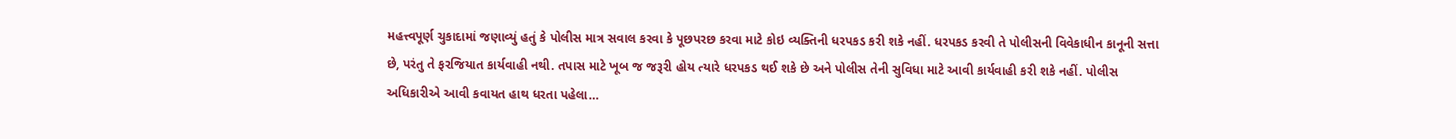મહત્ત્વપૂર્ણ ચુકાદામાં જણાવ્યું હતું કે પોલીસ માત્ર સવાલ કરવા કે પૂછપરછ કરવા માટે કોઇ વ્યક્તિની ધરપકડ કરી શકે નહીં. ધરપકડ કરવી તે પોલીસની વિવેકાધીન કાનૂની સત્તા છે, પરંતુ તે ફરજિયાત કાર્યવાહી નથી. તપાસ માટે ખૂબ જ જરૂરી હોય ત્યારે ધરપકડ થઈ શકે છે અને પોલીસ તેની સુવિધા માટે આવી કાર્યવાહી કરી શકે નહીં. પોલીસ અધિકારીએ આવી કવાયત હાથ ધરતા પહેલા…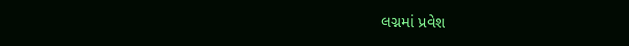લગ્નમાં પ્રવેશ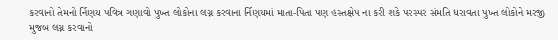કરવાનો તેમનો ર્નિણય પવિત્ર ગણાવો પુખ્ત લોકોના લગ્ન કરવાના ર્નિણયમાં માતા-પિતા પણ હસ્તક્ષેપ ના કરી શકે પરસ્પર સંમતિ ધરાવતા પુખ્ત લોકોને મરજી મુજબ લગ્ન કરવાનો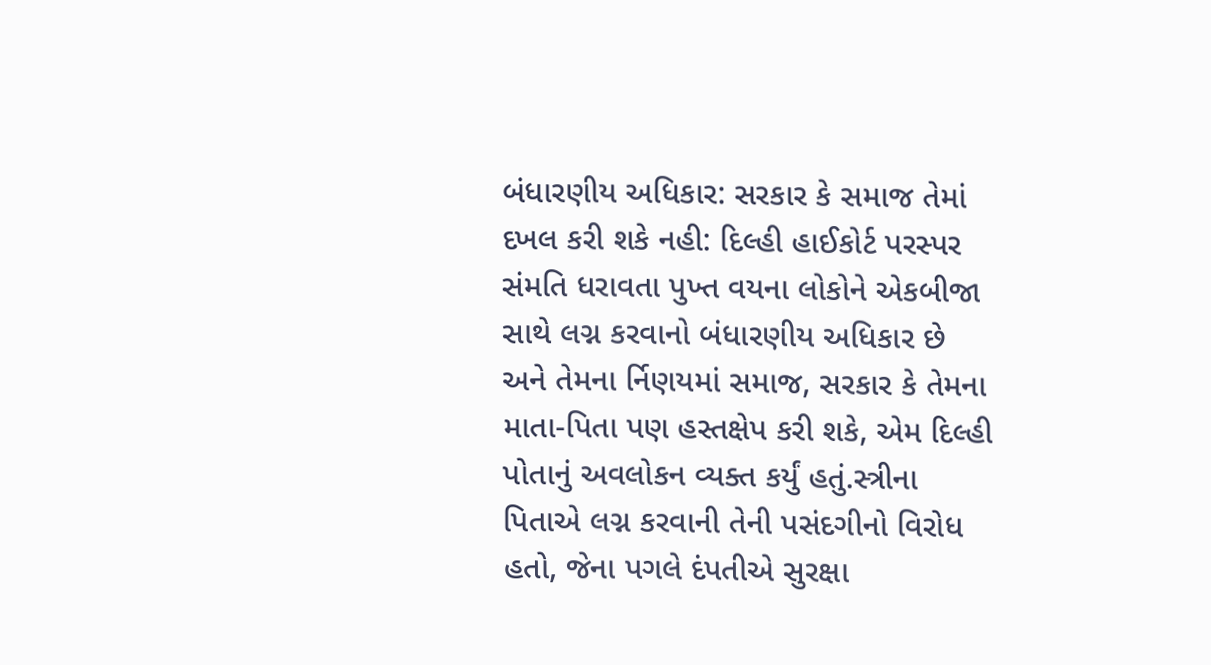બંધારણીય અધિકાર: સરકાર કે સમાજ તેમાં દખલ કરી શકે નહી: દિલ્હી હાઈકોર્ટ પરસ્પર સંમતિ ધરાવતા પુખ્ત વયના લોકોને એકબીજા સાથે લગ્ન કરવાનો બંધારણીય અધિકાર છે અને તેમના ર્નિણયમાં સમાજ, સરકાર કે તેમના માતા-પિતા પણ હસ્તક્ષેપ કરી શકે, એમ દિલ્હી પોતાનું અવલોકન વ્યક્ત કર્યું હતું.સ્ત્રીના પિતાએ લગ્ન કરવાની તેની પસંદગીનો વિરોધ હતો, જેના પગલે દંપતીએ સુરક્ષા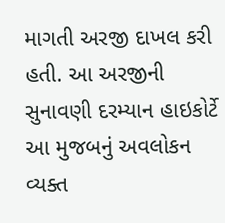માગતી અરજી દાખલ કરી હતી. આ અરજીની સુનાવણી દરમ્યાન હાઇકોર્ટે આ મુજબનું અવલોકન વ્યક્ત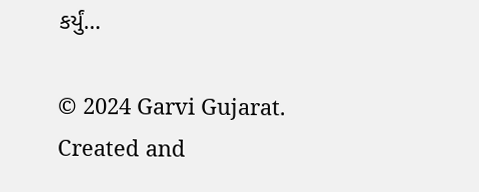કર્યું…

© 2024 Garvi Gujarat. Created and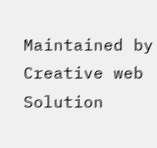Maintained by Creative web Solution